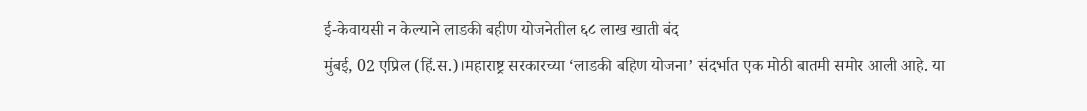ई-केवायसी न केल्याने लाडकी बहीण योजनेतील ६८ लाख खाती बंद
मुंबई, 02 एप्रिल (हिं.स.)।महाराष्ट्र सरकारच्या ‘लाडकी बहिण योजना’ संदर्भात एक मोठी बातमी समोर आली आहे. या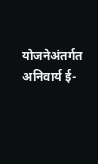योजनेअंतर्गत अनिवार्य ई-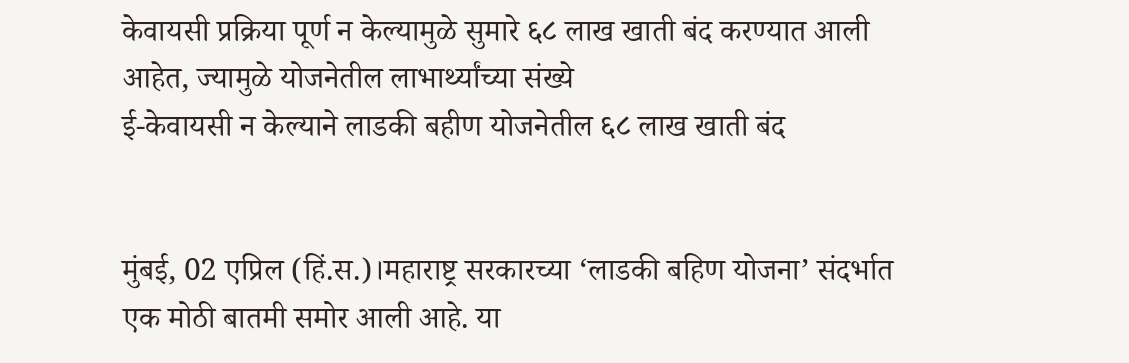केवायसी प्रक्रिया पूर्ण न केल्यामुळे सुमारे ६८ लाख खाती बंद करण्यात आली आहेत, ज्यामुळे योजनेतील लाभार्थ्यांच्या संख्ये
ई-केवायसी न केल्याने लाडकी बहीण योजनेतील ६८ लाख खाती बंद


मुंबई, 02 एप्रिल (हिं.स.)।महाराष्ट्र सरकारच्या ‘लाडकी बहिण योजना’ संदर्भात एक मोठी बातमी समोर आली आहे. या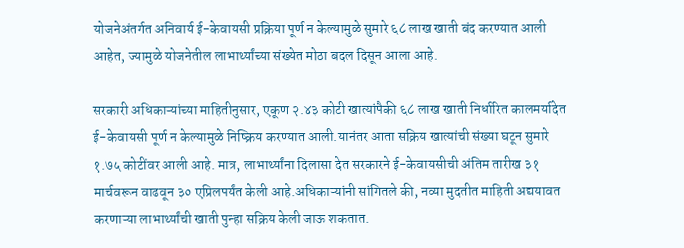योजनेअंतर्गत अनिवार्य ई-केवायसी प्रक्रिया पूर्ण न केल्यामुळे सुमारे ६८ लाख खाती बंद करण्यात आली आहेत, ज्यामुळे योजनेतील लाभार्थ्यांच्या संख्येत मोठा बदल दिसून आला आहे.

सरकारी अधिकाऱ्यांच्या माहितीनुसार, एकूण २.४३ कोटी खात्यांपैकी ६८ लाख खाती निर्धारित कालमर्यादेत ई-केवायसी पूर्ण न केल्यामुळे निष्क्रिय करण्यात आली.यानंतर आता सक्रिय खात्यांची संख्या घटून सुमारे १.७५ कोटींवर आली आहे. मात्र, लाभार्थ्यांना दिलासा देत सरकारने ई-केवायसीची अंतिम तारीख ३१ मार्चवरून वाढवून ३० एप्रिलपर्यंत केली आहे.अधिकाऱ्यांनी सांगितले की, नव्या मुदतीत माहिती अद्ययावत करणाऱ्या लाभार्थ्यांची खाती पुन्हा सक्रिय केली जाऊ शकतात.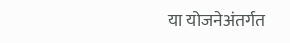या योजनेअंतर्गत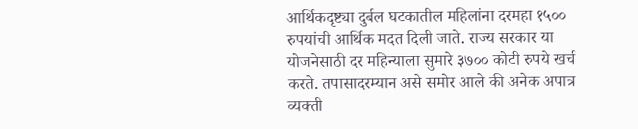आर्थिकदृष्ट्या दुर्बल घटकातील महिलांना दरमहा १५०० रुपयांची आर्थिक मदत दिली जाते. राज्य सरकार या योजनेसाठी दर महिन्याला सुमारे ३७०० कोटी रुपये खर्च करते. तपासादरम्यान असे समोर आले की अनेक अपात्र व्यक्ती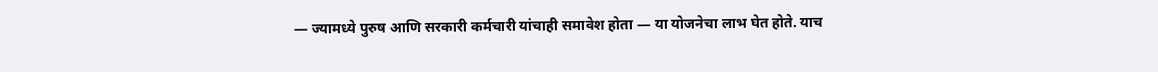— ज्यामध्ये पुरुष आणि सरकारी कर्मचारी यांचाही समावेश होता — या योजनेचा लाभ घेत होते. याच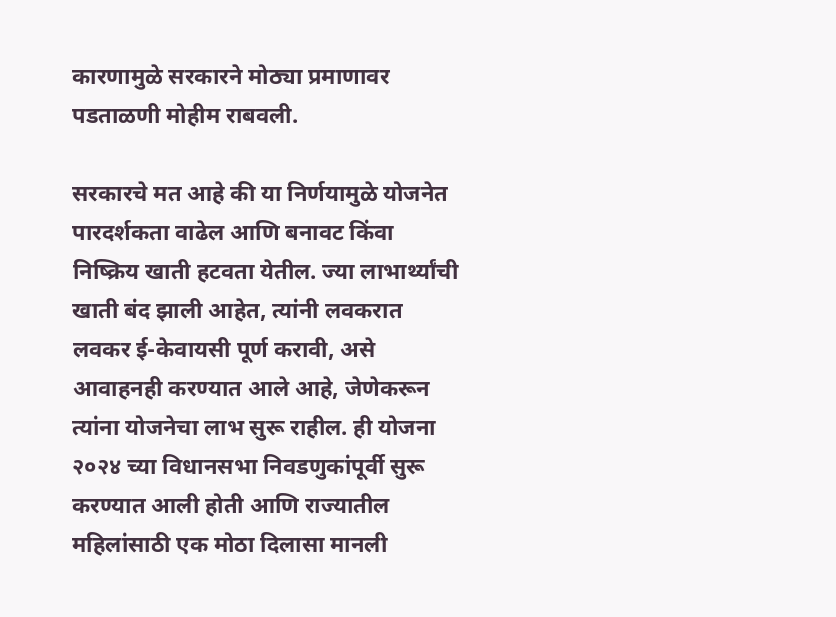कारणामुळे सरकारने मोठ्या प्रमाणावर पडताळणी मोहीम राबवली.

सरकारचे मत आहे की या निर्णयामुळे योजनेत पारदर्शकता वाढेल आणि बनावट किंवा निष्क्रिय खाती हटवता येतील. ज्या लाभार्थ्यांची खाती बंद झाली आहेत, त्यांनी लवकरात लवकर ई-केवायसी पूर्ण करावी, असे आवाहनही करण्यात आले आहे, जेणेकरून त्यांना योजनेचा लाभ सुरू राहील. ही योजना २०२४ च्या विधानसभा निवडणुकांपूर्वी सुरू करण्यात आली होती आणि राज्यातील महिलांसाठी एक मोठा दिलासा मानली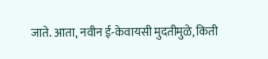जाते. आता, नवीन ई-केवायसी मुदतीमुळे, किती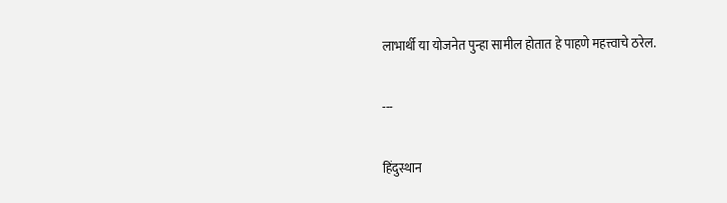लाभार्थी या योजनेत पुन्हा सामील होतात हे पाहणे महत्त्वाचे ठरेल.

---

हिंदुस्थान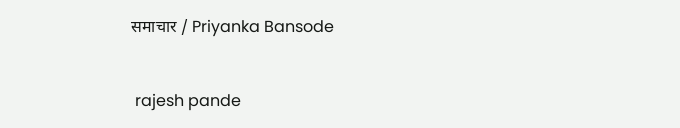समाचार / Priyanka Bansode


 rajesh pande